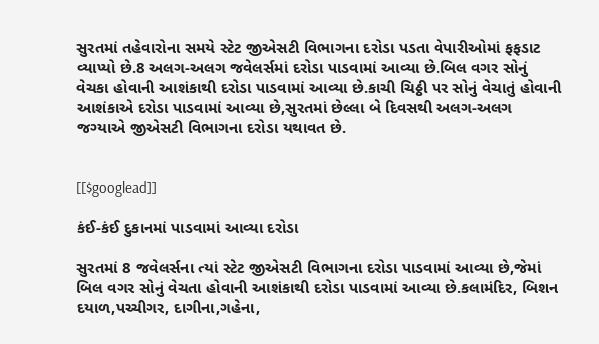સુરતમાં તહેવારોના સમયે સ્ટેટ જીએસટી વિભાગના દરોડા પડતા વેપારીઓમાં ફફડાટ વ્યાપ્યો છે.8 અલગ-અલગ જવેલર્સમાં દરોડા પાડવામાં આવ્યા છે.બિલ વગર સોનું વેચકા હોવાની આશંકાથી દરોડા પાડવામાં આવ્યા છે.કાચી ચિઠ્ઠી પર સોનું વેચાતું હોવાની આશંકાએ દરોડા પાડવામાં આવ્યા છે,સુરતમાં છેલ્લા બે દિવસથી અલગ-અલગ જગ્યાએ જીએસટી વિભાગના દરોડા યથાવત છે.


[[$googlead]]

કંઈ-કંઈ દુકાનમાં પાડવામાં આવ્યા દરોડા

સુરતમાં 8 જવેલર્સના ત્યાં સ્ટેટ જીએસટી વિભાગના દરોડા પાડવામાં આવ્યા છે,જેમાં બિલ વગર સોનું વેચતા હોવાની આશંકાથી દરોડા પાડવામાં આવ્યા છે.કલામંદિર, બિશન દયાળ,પચ્ચીગર, દાગીના,ગહેના,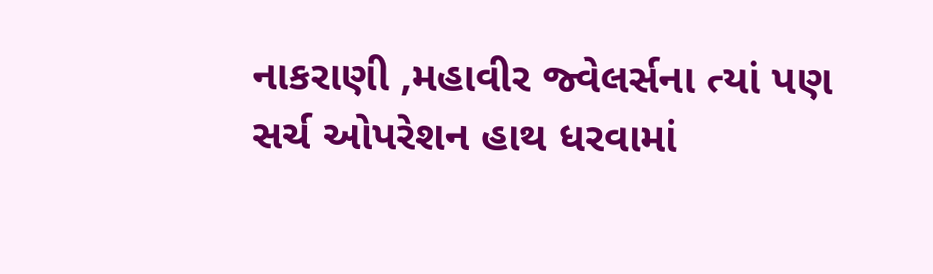નાકરાણી ,મહાવીર જ્વેલર્સના ત્યાં પણ સર્ચ ઓપરેશન હાથ ધરવામાં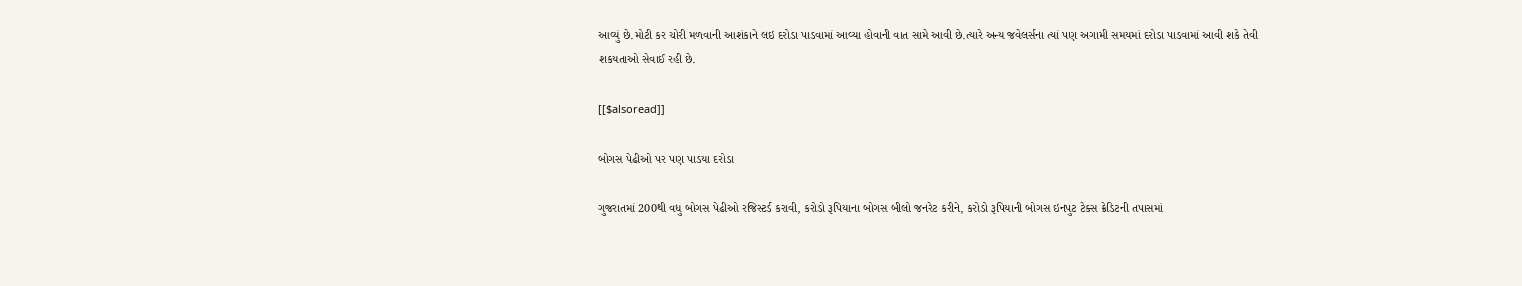આવ્યું છે.મોટી કર ચોરી મળવાની આશંકાને લઇ દરોડા પાડવામાં આવ્યા હોવાની વાત સામે આવી છે.ત્યારે અન્ય જવેલર્સના ત્યાં પણ અગામી સમયમાં દરોડા પાડવામાં આવી શકે તેવી શકયતાઓ સેવાઈ રહી છે.

[[$alsoread]]

બોગસ પેઢીઓ પર પણ પાડયા દરોડા

ગુજરાતમાં 200થી વધુ બોગસ પેઢીઓ રજિસ્ટર્ડ કરાવી, કરોડો રૂપિયાના બોગસ બીલો જનરેટ કરીને, કરોડો રૂપિયાની બોગસ ઇનપુટ ટેક્સ ક્રેડિટની તપાસમાં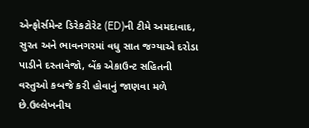એન્ફોર્સમેન્ટ ડિરેકટોરેટ (ED)ની ટીમે અમદાવાદ, સુરત અને ભાવનગરમાં વધુ સાત જગ્યાએ દરોડા પાડીને દસ્તાવેજો, બેંક એકાઉન્ટ સહિતની વસ્તુઓ કબજે કરી હોવાનું જાણવા મળે છે.ઉલ્લેખનીય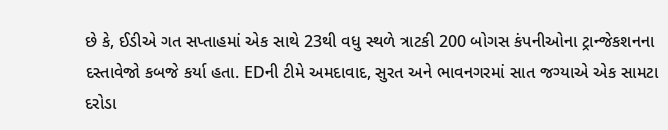છે કે, ઈડીએ ગત સપ્તાહમાં એક સાથે 23થી વધુ સ્થળે ત્રાટકી 200 બોગસ કંપનીઓના ટ્રાન્જેકશનના દસ્તાવેજો કબજે કર્યા હતા. EDની ટીમે અમદાવાદ, સુરત અને ભાવનગરમાં સાત જગ્યાએ એક સામટા દરોડા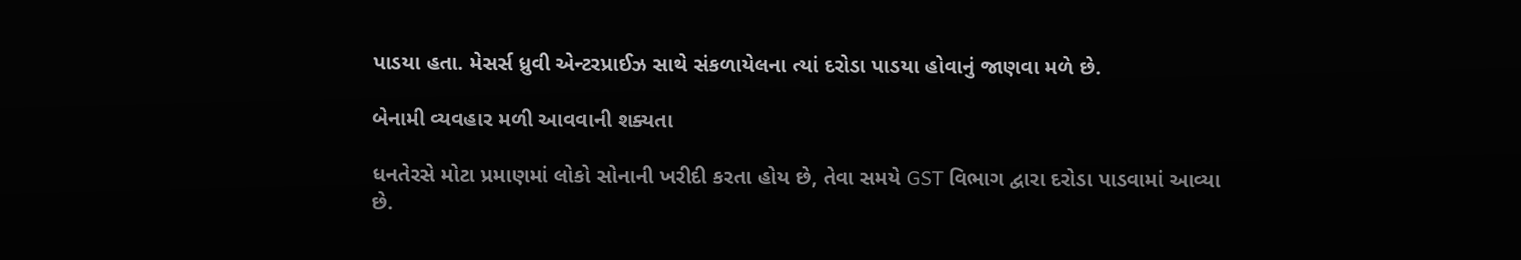પાડયા હતા. મેસર્સ ધ્રુવી એન્ટરપ્રાઈઝ સાથે સંકળાયેલના ત્યાં દરોડા પાડયા હોવાનું જાણવા મળે છે.

બેનામી વ્યવહાર મળી આવવાની શક્યતા

ધનતેરસે મોટા પ્રમાણમાં લોકો સોનાની ખરીદી કરતા હોય છે, તેવા સમયે GST વિભાગ દ્વારા દરોડા પાડવામાં આવ્યા છે.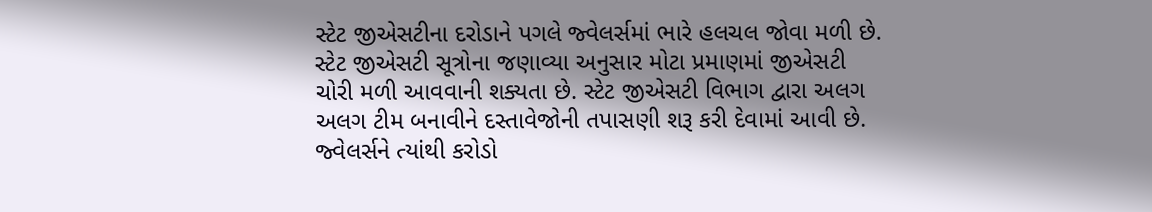સ્ટેટ જીએસટીના દરોડાને પગલે જ્વેલર્સમાં ભારે હલચલ જોવા મળી છે. સ્ટેટ જીએસટી સૂત્રોના જણાવ્યા અનુસાર મોટા પ્રમાણમાં જીએસટી ચોરી મળી આવવાની શક્યતા છે. સ્ટેટ જીએસટી વિભાગ દ્વારા અલગ અલગ ટીમ બનાવીને દસ્તાવેજોની તપાસણી શરૂ કરી દેવામાં આવી છે. જ્વેલર્સને ત્યાંથી કરોડો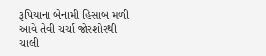રૂપિયાના બેનામી હિસાબ મળી આવે તેવી ચર્ચા જોરશોરથી ચાલી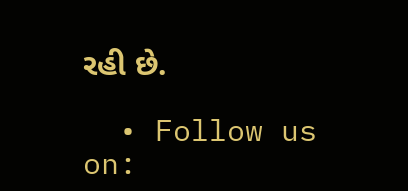રહી છે.

  • Follow us on: